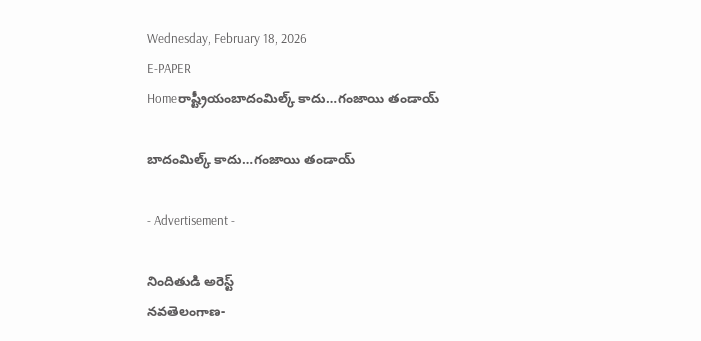Wednesday, February 18, 2026
E-PAPER
Homeరాష్ట్రీయంబాదంమిల్క్‌ కాదు…గంజాయి తండాయ్

బాదంమిల్క్‌ కాదు…గంజాయి తండాయ్

- Advertisement -

నిందితుడి అరెస్ట్‌
నవతెలంగాణ-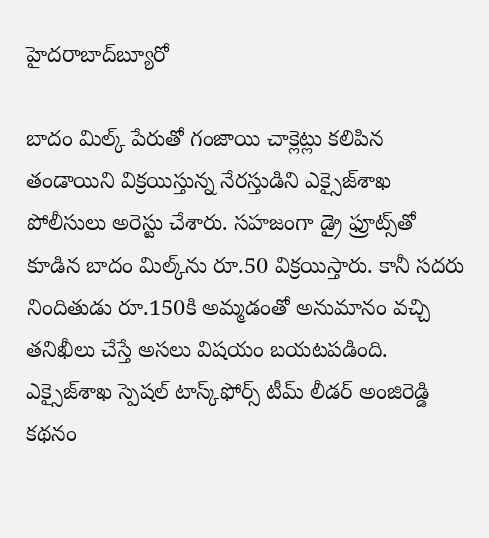హైదరాబాద్‌బ్యూరో

బాదం మిల్క్‌ పేరుతో గంజాయి చాక్లెట్లు కలిపిన తండాయిని విక్రయిస్తున్న నేరస్తుడిని ఎక్సైజ్‌శాఖ పోలీసులు అరెస్టు చేశారు. సహజంగా డ్రై ఫ్రూట్స్‌తో కూడిన బాదం మిల్క్‌ను రూ.50 విక్రయిస్తారు. కానీ సదరు నిందితుడు రూ.150కి అమ్మడంతో అనుమానం వచ్చి తనిఖీలు చేస్తే అసలు విషయం బయటపడింది. ఎక్సైజ్‌శాఖ స్పెషల్‌ టాస్క్‌ఫోర్స్‌ టీమ్‌ లీడర్‌ అంజిరెడ్డి కథనం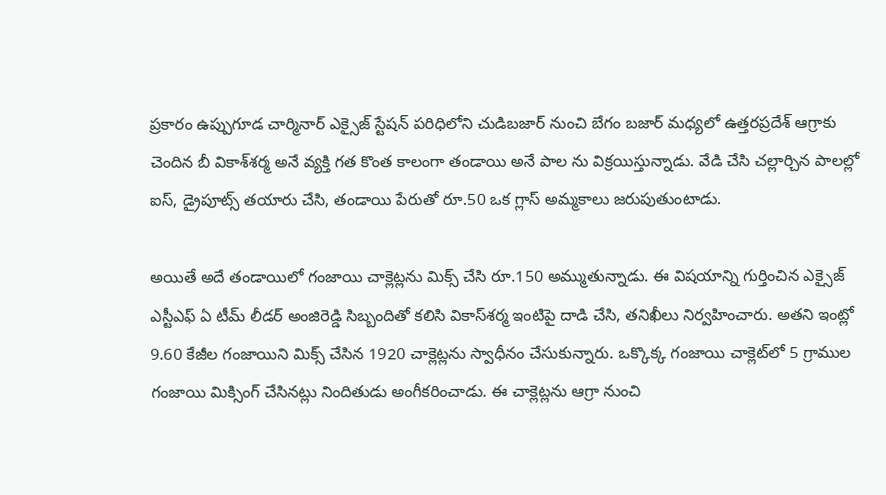ప్రకారం ఉప్పుగూడ చార్మినార్‌ ఎక్సైజ్‌ స్టేషన్‌ పరిధిలోని చుడిబజార్‌ నుంచి బేగం బజార్‌ మధ్యలో ఉత్తరప్రదేశ్‌ ఆగ్రాకు చెందిన బీ వికాశ్‌శర్మ అనే వ్యక్తి గత కొంత కాలంగా తండాయి అనే పాల ను విక్రయిస్తున్నాడు. వేడి చేసి చల్లార్చిన పాలల్లో ఐస్‌, డ్రైపూట్స్‌ తయారు చేసి, తండాయి పేరుతో రూ.50 ఒక గ్లాస్‌ అమ్మకాలు జరుపుతుంటాడు.

అయితే అదే తండాయిలో గంజాయి చాక్లెట్లను మిక్స్‌ చేసి రూ.150 అమ్ముతున్నాడు. ఈ విషయాన్ని గుర్తించిన ఎక్సైజ్‌ ఎస్టీఎఫ్‌ ఏ టీమ్‌ లీడర్‌ అంజిరెడ్డి సిబ్బందితో కలిసి వికాస్‌శర్మ ఇంటిపై దాడి చేసి, తనిఖీలు నిర్వహించారు. అతని ఇంట్లో 9.60 కేజీల గంజాయిని మిక్స్‌ చేసిన 1920 చాక్లెట్లను స్వాధీనం చేసుకున్నారు. ఒక్కొక్క గంజాయి చాక్లెట్‌లో 5 గ్రాముల గంజాయి మిక్సింగ్‌ చేసినట్లు నిందితుడు అంగీకరించాడు. ఈ చాక్లెట్లను ఆగ్రా నుంచి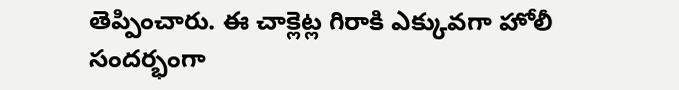తెప్పించారు. ఈ చాక్లెట్ల గిరాకి ఎక్కువగా హోలీ సందర్భంగా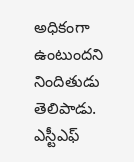అధికంగా ఉంటుందని నిందితుడు తెలిపాడు. ఎస్టీఎఫ్‌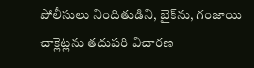పోలీసులు నిందితుడిని, బైక్‌ను, గంజాయి చాక్లెట్లను తదుపరి విచారణ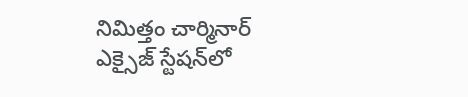నిమిత్తం చార్మినార్‌ ఎక్సైజ్‌ స్టేషన్‌లో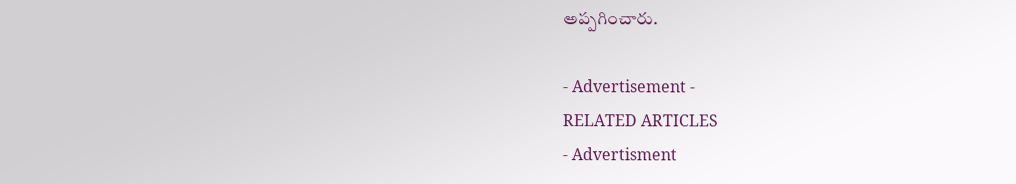అప్పగించారు.

- Advertisement -
RELATED ARTICLES
- Advertisment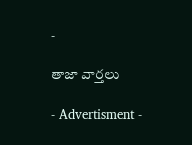-

తాజా వార్తలు

- Advertisment -